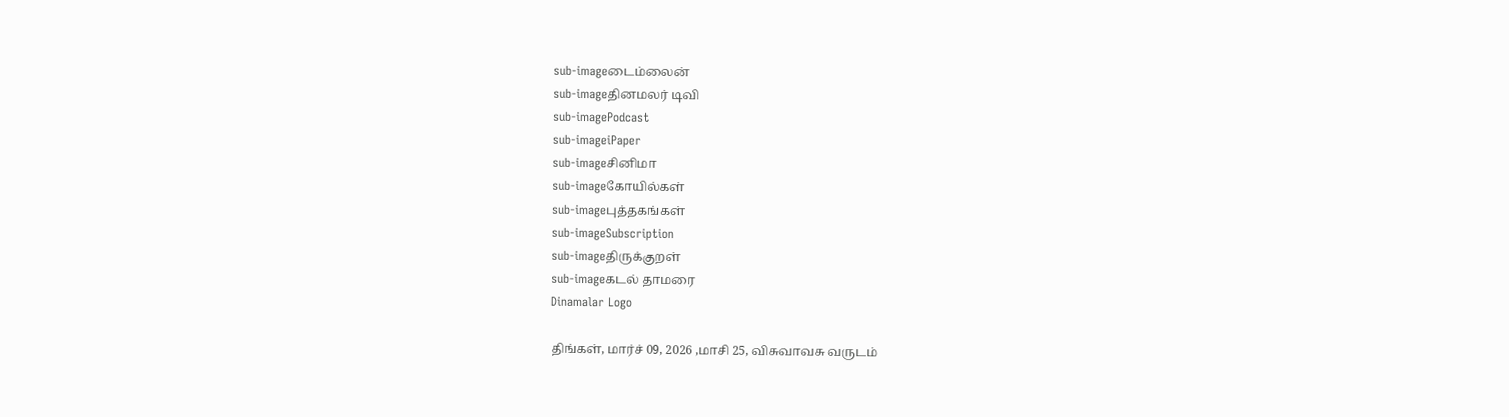sub-imageடைம்லைன்
sub-imageதினமலர் டிவி
sub-imagePodcast
sub-imageiPaper
sub-imageசினிமா
sub-imageகோயில்கள்
sub-imageபுத்தகங்கள்
sub-imageSubscription
sub-imageதிருக்குறள்
sub-imageகடல் தாமரை
Dinamalar Logo

திங்கள், மார்ச் 09, 2026 ,மாசி 25, விசுவாவசு வருடம்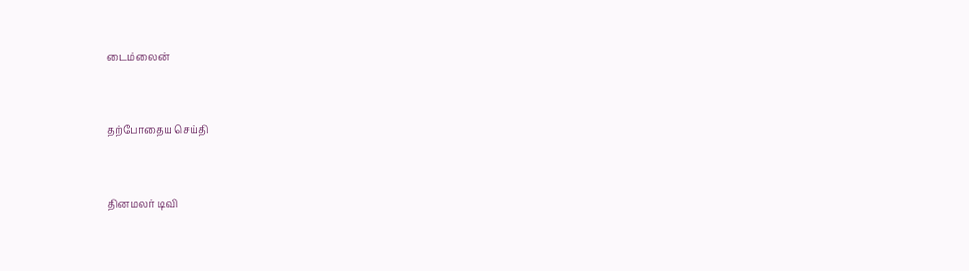டைம்லைன்


தற்போதைய செய்தி


தினமலர் டிவி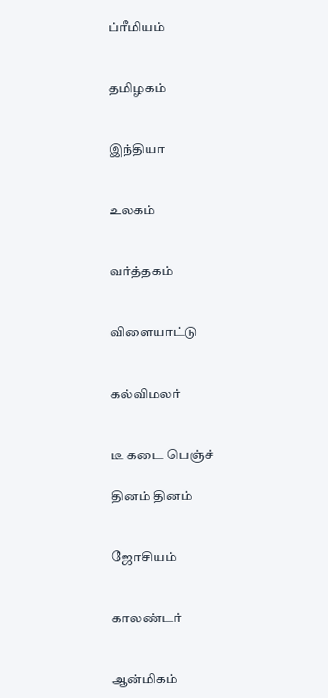ப்ரீமியம்


தமிழகம்


இந்தியா


உலகம்


வர்த்தகம்


விளையாட்டு


கல்விமலர்


டீ கடை பெஞ்ச்

தினம் தினம்


ஜோசியம்


காலண்டர்


ஆன்மிகம்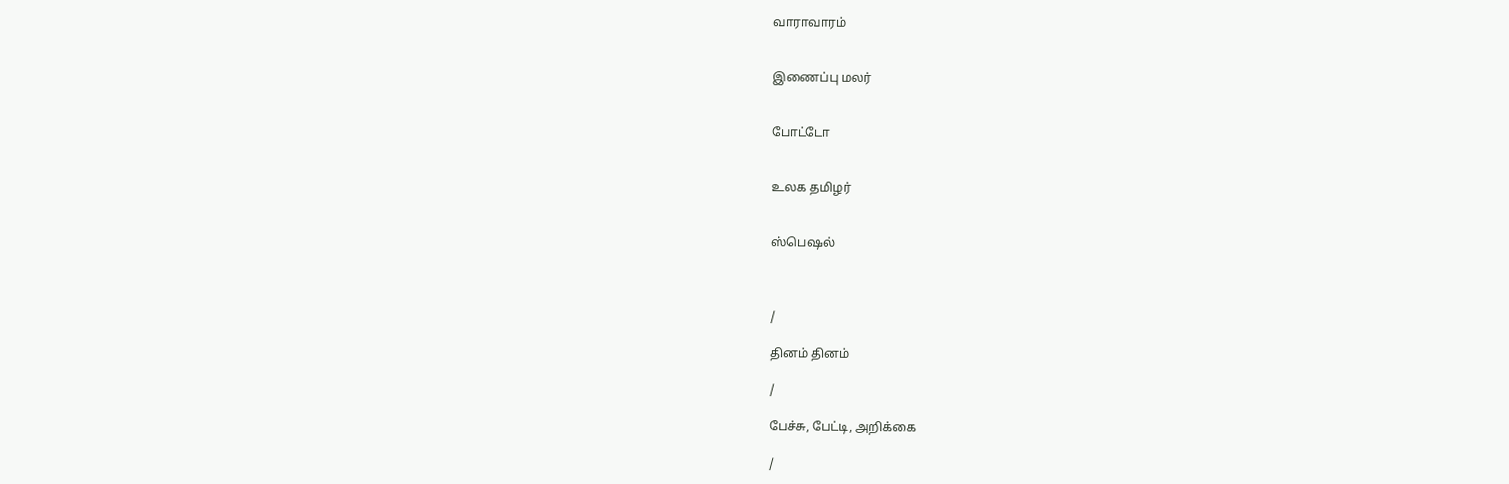வாராவாரம்


இணைப்பு மலர்


போட்டோ


உலக தமிழர்


ஸ்பெஷல்



/

தினம் தினம்

/

பேச்சு, பேட்டி, அறிக்கை

/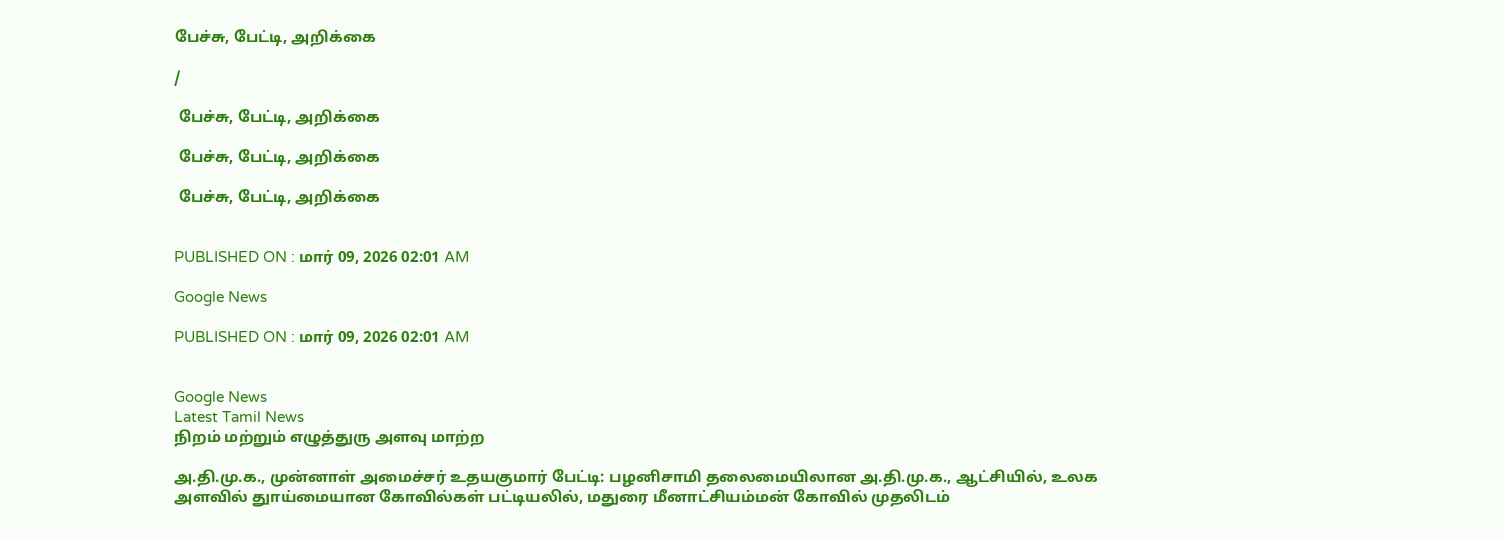பேச்சு, பேட்டி, அறிக்கை

/

 பேச்சு, பேட்டி, அறிக்கை

 பேச்சு, பேட்டி, அறிக்கை

 பேச்சு, பேட்டி, அறிக்கை


PUBLISHED ON : மார் 09, 2026 02:01 AM

Google News

PUBLISHED ON : மார் 09, 2026 02:01 AM


Google News
Latest Tamil News
நிறம் மற்றும் எழுத்துரு அளவு மாற்ற

அ.தி.மு.க., முன்னாள் அமைச்சர் உதயகுமார் பேட்டி: பழனிசாமி தலைமையிலான அ.தி.மு.க., ஆட்சியில், உலக அளவில் துாய்மையான கோவில்கள் பட்டியலில், மதுரை மீனாட்சியம்மன் கோவில் முதலிடம்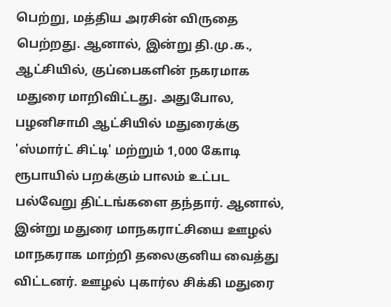பெற்று, மத்திய அரசின் விருதை பெற்றது. ஆனால், இன்று தி.மு.க., ஆட்சியில், குப்பைகளின் நகரமாக மதுரை மாறிவிட்டது. அதுபோல, பழனிசாமி ஆட்சியில் மதுரைக்கு 'ஸ்மார்ட் சிட்டி' மற்றும் 1,000 கோடி ரூபாயில் பறக்கும் பாலம் உட்பட பல்வேறு திட்டங்களை தந்தார். ஆனால், இன்று மதுரை மாநகராட்சியை ஊழல் மாநகராக மாற்றி தலைகுனிய வைத்து விட்டனர். ஊழல் புகார்ல சிக்கி மதுரை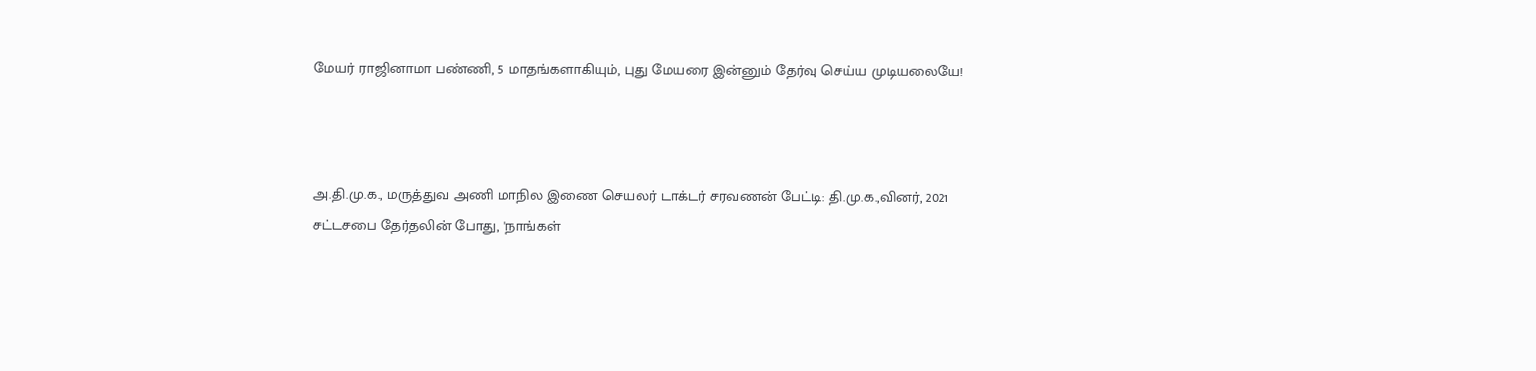மேயர் ராஜினாமா பண்ணி, 5 மாதங்களாகியும், புது மேயரை இன்னும் தேர்வு செய்ய முடியலையே!



அ.தி.மு.க., மருத்துவ அணி மாநில இணை செயலர் டாக்டர் சரவணன் பேட்டி: தி.மு.க.,வினர், 2021 சட்டசபை தேர்தலின் போது, 'நாங்கள்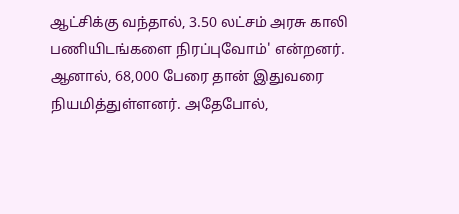ஆட்சிக்கு வந்தால், 3.50 லட்சம் அரசு காலி பணியிடங்களை நிரப்புவோம்' என்றனர். ஆனால், 68,000 பேரை தான் இதுவரை நியமித்துள்ளனர். அதேபோல்,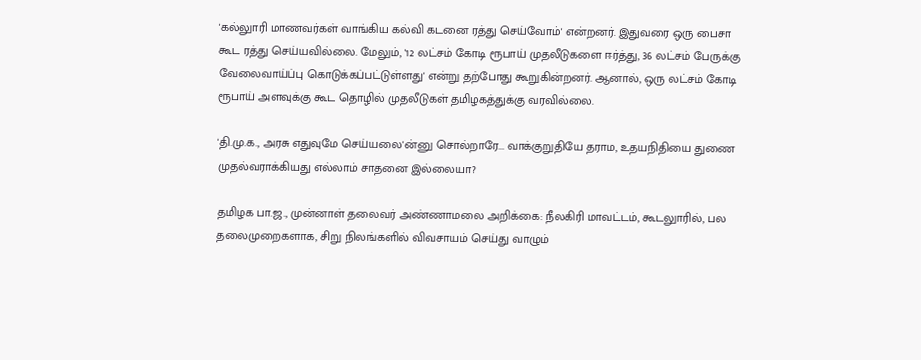'கல்லுாரி மாணவர்கள் வாங்கிய கல்வி கடனை ரத்து செய்வோம்' என்றனர். இதுவரை ஒரு பைசா கூட ரத்து செய்யவில்லை. மேலும், '12 லட்சம் கோடி ரூபாய் முதலீடுகளை ஈர்த்து, 36 லட்சம் பேருக்கு வேலைவாய்ப்பு கொடுக்கப்பட்டுள்ளது' என்று தற்போது கூறுகின்றனர். ஆனால், ஒரு லட்சம் கோடி ரூபாய் அளவுக்கு கூட தொழில் முதலீடுகள் தமிழகத்துக்கு வரவில்லை.

'தி.மு.க., அரசு எதுவுமே செய்யலை'ன்னு சொல்றாரே... வாக்குறுதியே தராம, உதயநிதியை துணை முதல்வராக்கியது எல்லாம் சாதனை இல்லையா?

தமிழக பா.ஜ., முன்னாள் தலைவர் அண்ணாமலை அறிக்கை: நீலகிரி மாவட்டம், கூடலுாரில், பல தலைமுறைகளாக, சிறு நிலங்களில் விவசாயம் செய்து வாழும்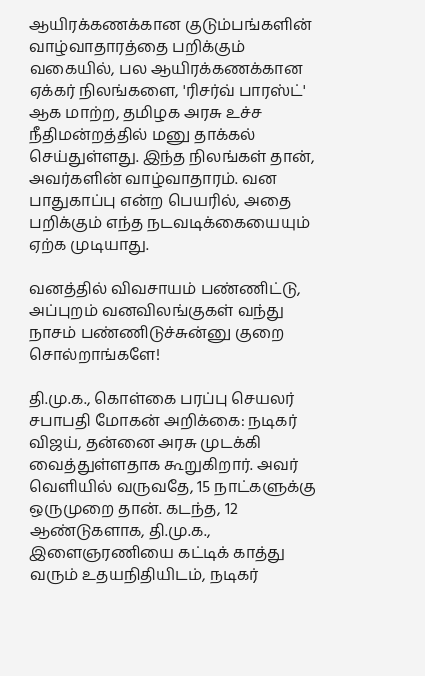ஆயிரக்கணக்கான குடும்பங்களின் வாழ்வாதாரத்தை பறிக்கும் வகையில், பல ஆயிரக்கணக்கான ஏக்கர் நிலங்களை, 'ரிசர்வ் பாரஸ்ட்' ஆக மாற்ற, தமிழக அரசு உச்ச நீதிமன்றத்தில் மனு தாக்கல் செய்துள்ளது. இந்த நிலங்கள் தான், அவர்களின் வாழ்வாதாரம். வன பாதுகாப்பு என்ற பெயரில், அதை பறிக்கும் எந்த நடவடிக்கையையும் ஏற்க முடியாது.

வனத்தில் விவசாயம் பண்ணிட்டு, அப்புறம் வனவிலங்குகள் வந்து நாசம் பண்ணிடுச்சுன்னு குறை சொல்றாங்களே!

தி.மு.க., கொள்கை பரப்பு செயலர் சபாபதி மோகன் அறிக்கை: நடிகர் விஜய், தன்னை அரசு முடக்கி வைத்துள்ளதாக கூறுகிறார். அவர் வெளியில் வருவதே, 15 நாட்களுக்கு ஒருமுறை தான். கடந்த, 12 ஆண்டுகளாக, தி.மு.க., இளைஞரணியை கட்டிக் காத்து வரும் உதயநிதியிடம், நடிகர்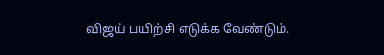விஜய் பயிற்சி எடுக்க வேண்டும்.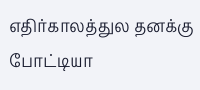எதிர்காலத்துல தனக்கு போட்டியா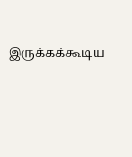இருக்கக்கூடிய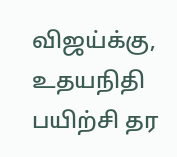விஜய்க்கு, உதயநிதி பயிற்சி தர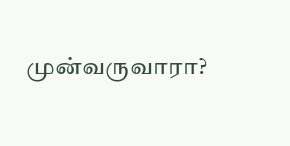முன்வருவாரா?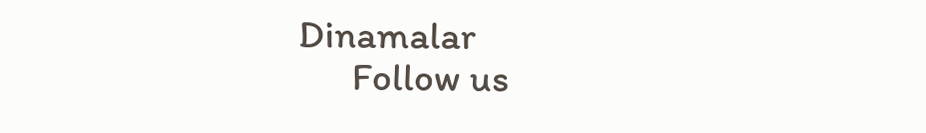Dinamalar
      Follow us